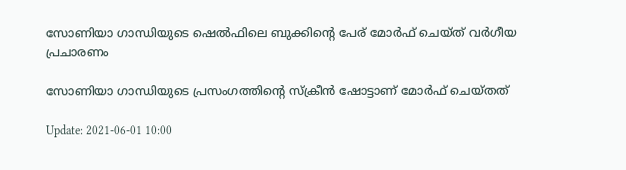സോണിയാ ഗാന്ധിയുടെ ഷെല്‍ഫിലെ ബുക്കിന്റെ പേര് മോര്‍ഫ് ചെയ്ത് വര്‍ഗീയ പ്രചാരണം

സോണിയാ ഗാന്ധിയുടെ പ്രസംഗത്തിന്റെ സ്‌ക്രീന്‍ ഷോട്ടാണ് മോര്‍ഫ് ചെയ്തത്‌

Update: 2021-06-01 10:00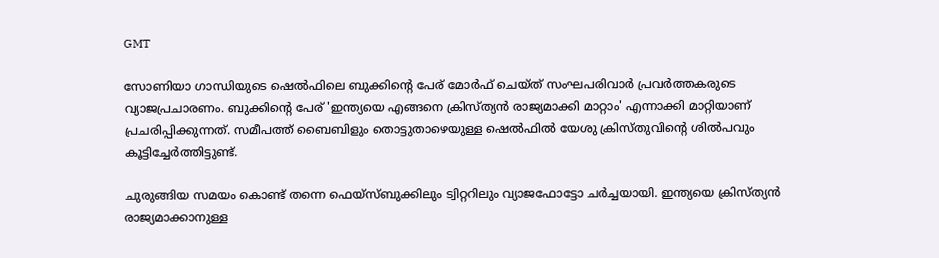GMT

സോണിയാ ഗാന്ധിയുടെ ഷെല്‍ഫിലെ ബുക്കിന്റെ പേര് മോര്‍ഫ് ചെയ്ത് സംഘപരിവാര്‍ പ്രവര്‍ത്തകരുടെ വ്യാജപ്രചാരണം. ബുക്കിന്റെ പേര് 'ഇന്ത്യയെ എങ്ങനെ ക്രിസ്ത്യന്‍ രാജ്യമാക്കി മാറ്റാം' എന്നാക്കി മാറ്റിയാണ് പ്രചരിപ്പിക്കുന്നത്. സമീപത്ത് ബൈബിളും തൊട്ടുതാഴെയുള്ള ഷെല്‍ഫില്‍ യേശു ക്രിസ്തുവിന്റെ ശില്‍പവും കൂട്ടിച്ചേര്‍ത്തിട്ടുണ്ട്.

ചുരുങ്ങിയ സമയം കൊണ്ട് തന്നെ ഫെയ്‌സ്ബുക്കിലും ട്വിറ്ററിലും വ്യാജഫോട്ടോ ചര്‍ച്ചയായി. ഇന്ത്യയെ ക്രിസ്ത്യന്‍ രാജ്യമാക്കാനുള്ള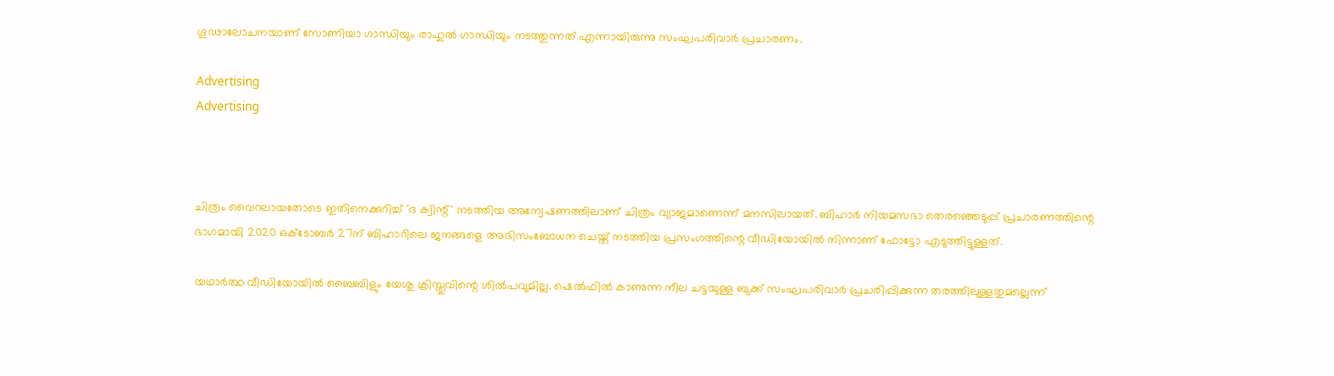ഗൂഢാലോചനയാണ് സോണിയാ ഗാന്ധിയും രാഹുല്‍ ഗാന്ധിയും നടത്തുന്നത് എന്നായിരുന്നു സംഘപരിവാര്‍ പ്രചാരണം.

Advertising
Advertising



ചിത്രം വൈറലായതോടെ ഇതിനെക്കുറിച്ച് 'ദ ക്വിന്റ്' നടത്തിയ അന്വേഷണത്തിലാണ് ചിത്രം വ്യാജമാണെന്ന് മനസിലായത്. ബിഹാര്‍ നിയമസഭാ തെരഞ്ഞെടുപ്പ് പ്രചാരണത്തിന്റെ ഭാഗമായി 2020 ഒക്ടോബര്‍ 27ന് ബിഹാറിലെ ജനങ്ങളെ അഭിസംബോധന ചെയ്ത് നടത്തിയ പ്രസംഗത്തിന്റെ വീഡിയോയില്‍ നിന്നാണ് ഫോട്ടോ എടുത്തിട്ടുള്ളത്.

യഥാര്‍ത്ഥ വീഡിയോയില്‍ ബൈബിളും യേശു ക്രിസ്തുവിന്റെ ശില്‍പവുമില്ല. ഷെല്‍ഫില്‍ കാണുന്ന നീല ചട്ടയുള്ള ബുക്ക് സംഘപരിവാര്‍ പ്രചരിപ്പിക്കുന്ന തരത്തിലുള്ളതുമല്ലെന്ന്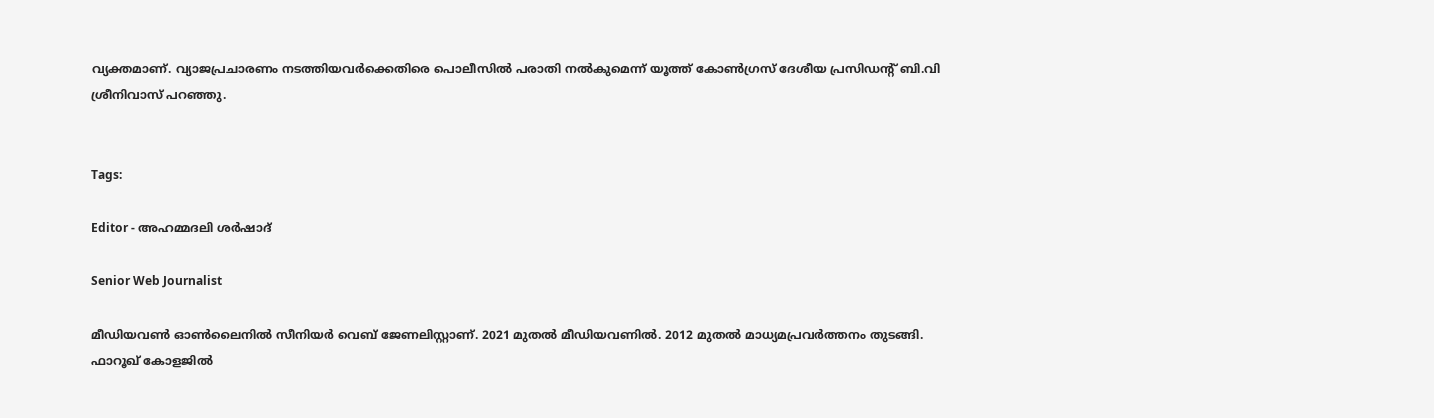വ്യക്തമാണ്. വ്യാജപ്രചാരണം നടത്തിയവര്‍ക്കെതിരെ പൊലീസില്‍ പരാതി നല്‍കുമെന്ന് യൂത്ത് കോണ്‍ഗ്രസ് ദേശീയ പ്രസിഡന്റ് ബി.വി ശ്രീനിവാസ് പറഞ്ഞു.


Tags:

Editor - അഹമ്മദലി ശര്‍ഷാദ്

Senior Web Journalist

മീഡിയവൺ ഓൺലൈനിൽ സീനിയർ വെബ് ജേണലിസ്റ്റാണ്. 2021 മുതൽ മീഡിയവണിൽ. 2012 മുതൽ മാധ്യമപ്രവർത്തനം തുടങ്ങി. ഫാറൂഖ് കോളജിൽ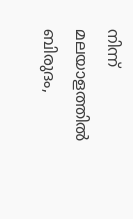നിന്ന് മലയാളത്തിൽ ബിരുദം,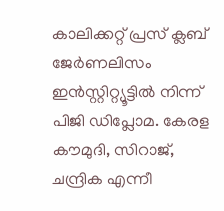കാലിക്കറ്റ് പ്രസ് ക്ലബ് ജേർണലിസം ഇൻസ്റ്റിറ്റ്യൂട്ടിൽ നിന്ന് പിജി ഡിപ്ലോമ. കേരള കൗമുദി, സിറാജ്, ചന്ദ്രിക എന്നീ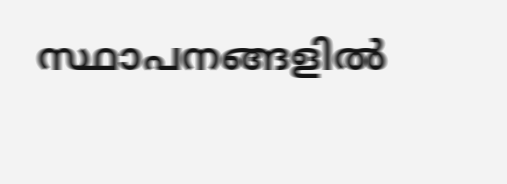സ്ഥാപനങ്ങളിൽ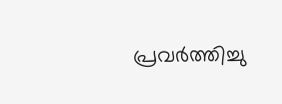പ്രവർത്തിച്ചു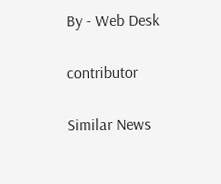By - Web Desk

contributor

Similar News